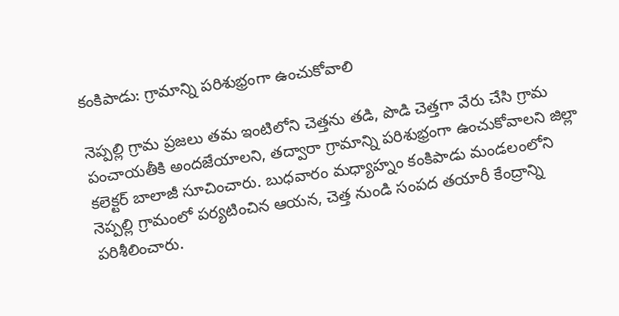కంకిపాడు: గ్రామాన్ని పరిశుభ్రంగా ఉంచుకోవాలి

నెప్పల్లి గ్రామ ప్రజలు తమ ఇంటిలోని చెత్తను తడి, పొడి చెత్తగా వేరు చేసి గ్రామ పంచాయతీకి అందజేయాలని, తద్వారా గ్రామాన్ని పరిశుభ్రంగా ఉంచుకోవాలని జిల్లా కలెక్టర్ బాలాజీ సూచించారు. బుధవారం మధ్యాహ్నం కంకిపాడు మండలంలోని నెప్పల్లి గ్రామంలో పర్యటించిన ఆయన, చెత్త నుండి సంపద తయారీ కేంద్రాన్ని పరిశీలించారు.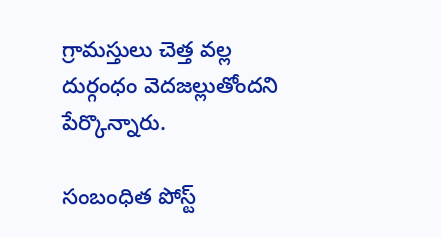గ్రామస్తులు చెత్త వల్ల దుర్గంధం వెదజల్లుతోందని పేర్కొన్నారు.

సంబంధిత పోస్ట్